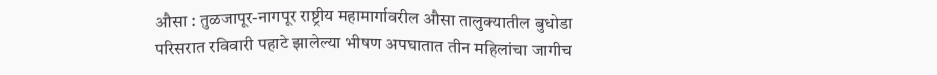औसा : तुळजापूर-नागपूर राष्ट्रीय महामार्गावरील औसा तालुक्यातील बुधोडा परिसरात रविवारी पहाटे झालेल्या भीषण अपघातात तीन महिलांचा जागीच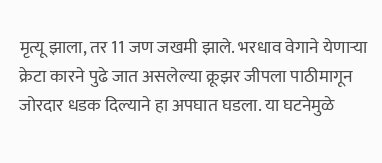मृत्यू झाला, तर 11 जण जखमी झाले. भरधाव वेगाने येणाऱ्या क्रेटा कारने पुढे जात असलेल्या क्रूझर जीपला पाठीमागून जोरदार धडक दिल्याने हा अपघात घडला. या घटनेमुळे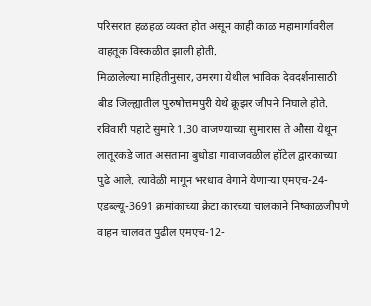परिसरात हळहळ व्यक्त होत असून काही काळ महामार्गावरील वाहतूक विस्कळीत झाली होती.
मिळालेल्या माहितीनुसार, उमरगा येथील भाविक देवदर्शनासाठी बीड जिल्ह्यातील पुरुषोत्तमपुरी येथे क्रूझर जीपने निघाले होते. रविवारी पहाटे सुमारे 1.30 वाजण्याच्या सुमारास ते औसा येथून लातूरकडे जात असताना बुधोडा गावाजवळील हॉटेल द्वारकाच्या पुढे आले. त्यावेळी मागून भरधाव वेगाने येणाऱ्या एमएच-24-एडब्ल्यू-3691 क्रमांकाच्या क्रेटा कारच्या चालकाने निष्काळजीपणे वाहन चालवत पुढील एमएच-12-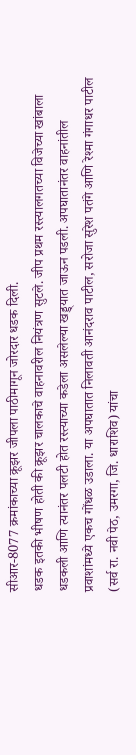सीआर-8077 क्रमांकाच्या क्रूझर जीपला पाठीमागून जोरदार धडक दिली.
धडक इतकी भीषण होती की क्रूझर चालकाचे वाहनावरील नियंत्रण सुटले. जीप प्रथम रस्त्यालगतच्या विजेच्या खांबाला धडकली आणि त्यानंतर पलटी होत रस्त्याच्या कडेला असलेल्या खड्ड्यात जाऊन पडली. अपघातानंतर वाहनांतील प्रवाशांमध्ये एकच गोंधळ उडाला. या अपघातात निलावती आनंदराव पाटील, सरोजा सुरेश पतंगे आणि रेश्मा गंगाधर पाटील (सर्व रा. नवी पेठ, उमरगा, जि. धाराशिव) यांचा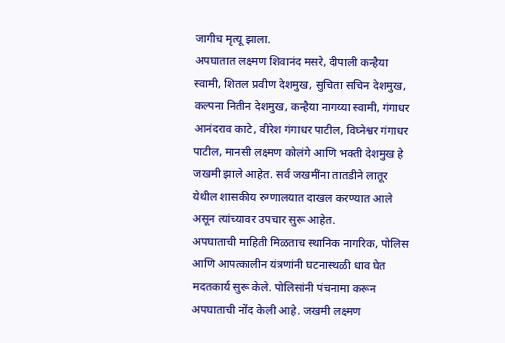जागीच मृत्यू झाला.
अपघातात लक्ष्मण शिवानंद मसरे, दीपाली कन्हैया स्वामी, शितल प्रवीण देशमुख, सुचिता सचिन देशमुख, कल्पना नितीन देशमुख, कन्हैया नागय्या स्वामी, गंगाधर आनंदराव काटे, वीरेश गंगाधर पाटील, विघ्नेश्वर गंगाधर पाटील, मानसी लक्ष्मण कोलंगे आणि भक्ती देशमुख हे जखमी झाले आहेत. सर्व जखमींना तातडीने लातूर येथील शासकीय रुग्णालयात दाखल करण्यात आले असून त्यांच्यावर उपचार सुरू आहेत.
अपघाताची माहिती मिळताच स्थानिक नागरिक, पोलिस आणि आपत्कालीन यंत्रणांनी घटनास्थळी धाव घेत मदतकार्य सुरू केले. पोलिसांनी पंचनामा करून अपघाताची नोंद केली आहे. जखमी लक्ष्मण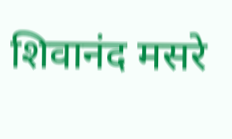शिवानंद मसरे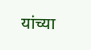यांच्या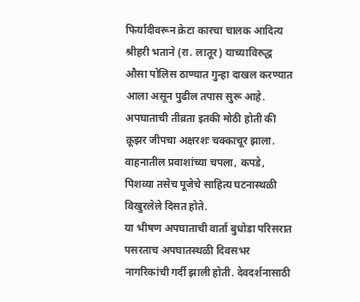फिर्यादीवरून क्रेटा कारचा चालक आदित्य श्रीहरी भताने (रा. लातूर) याच्याविरुद्ध औसा पोलिस ठाण्यात गुन्हा दाखल करण्यात आला असून पुढील तपास सुरू आहे.
अपघाताची तीव्रता इतकी मोठी होती की क्रूझर जीपचा अक्षरशः चक्काचूर झाला. वाहनातील प्रवाशांच्या चपला, कपडे, पिशव्या तसेच पूजेचे साहित्य घटनास्थळी विखुरलेले दिसत होते.
या भीषण अपघाताची वार्ता बुधोडा परिसरात पसरताच अपघातस्थळी दिवसभर नागरिकांची गर्दी झाली होती. देवदर्शनासाठी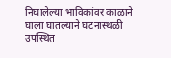निघालेल्या भाविकांवर काळाने घाला घातल्याने घटनास्थळी उपस्थित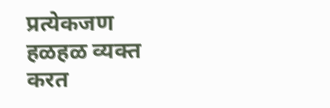प्रत्येकजण हळहळ व्यक्त करत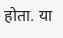होता. या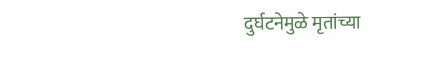दुर्घटनेमुळे मृतांच्या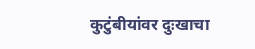कुटुंबीयांवर दुःखाचा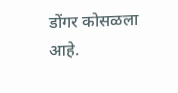डोंगर कोसळला आहे.